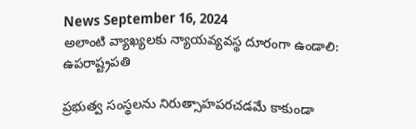News September 16, 2024
అలాంటి వ్యాఖ్యలకు న్యాయవ్యవస్థ దూరంగా ఉండాలి: ఉపరాష్ట్రపతి

ప్రభుత్వ సంస్థలను నిరుత్సాహపరచడమే కాకుండా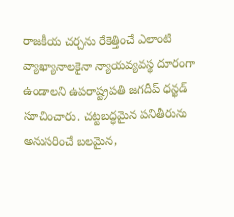రాజకీయ చర్చను రేకెత్తించే ఎలాంటి వ్యాఖ్యానాలకైనా న్యాయవ్యవస్థ దూరంగా ఉండాలని ఉపరాష్ట్రపతి జగదీప్ ధన్ఖడ్ సూచించారు. చట్టబద్ధమైన పనితీరును అనుసరించే బలమైన,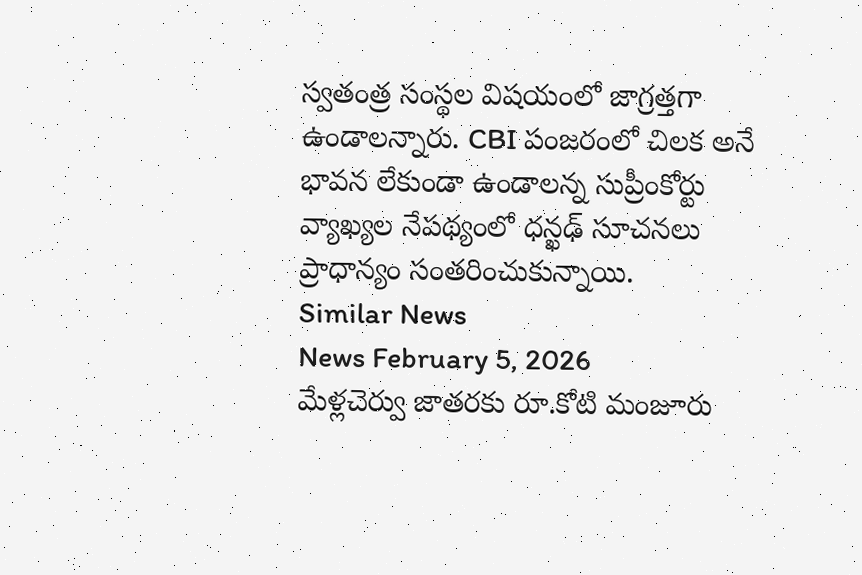స్వతంత్ర సంస్థల విషయంలో జాగ్రత్తగా ఉండాలన్నారు. CBI పంజరంలో చిలక అనే భావన లేకుండా ఉండాలన్న సుప్రీంకోర్టు వ్యాఖ్యల నేపథ్యంలో ధన్ఖఢ్ సూచనలు ప్రాధాన్యం సంతరించుకున్నాయి.
Similar News
News February 5, 2026
మేళ్లచెర్వు జాతరకు రూ.కోటి మంజూరు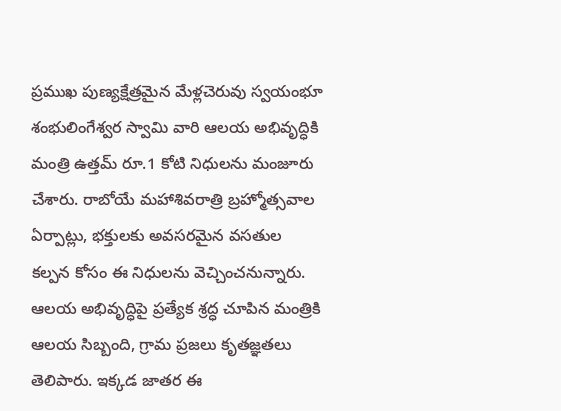ప్రముఖ పుణ్యక్షేత్రమైన మేళ్లచెరువు స్వయంభూ శంభులింగేశ్వర స్వామి వారి ఆలయ అభివృద్ధికి మంత్రి ఉత్తమ్ రూ.1 కోటి నిధులను మంజూరు చేశారు. రాబోయే మహాశివరాత్రి బ్రహ్మోత్సవాల ఏర్పాట్లు, భక్తులకు అవసరమైన వసతుల కల్పన కోసం ఈ నిధులను వెచ్చించనున్నారు. ఆలయ అభివృద్ధిపై ప్రత్యేక శ్రద్ధ చూపిన మంత్రికి ఆలయ సిబ్బంది, గ్రామ ప్రజలు కృతజ్ఞతలు తెలిపారు. ఇక్కడ జాతర ఈ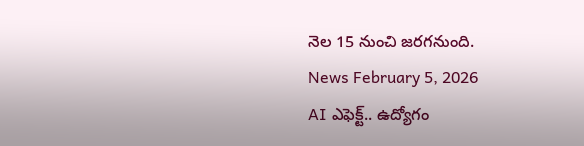నెల 15 నుంచి జరగనుంది.
News February 5, 2026
AI ఎఫెక్ట్.. ఉద్యోగం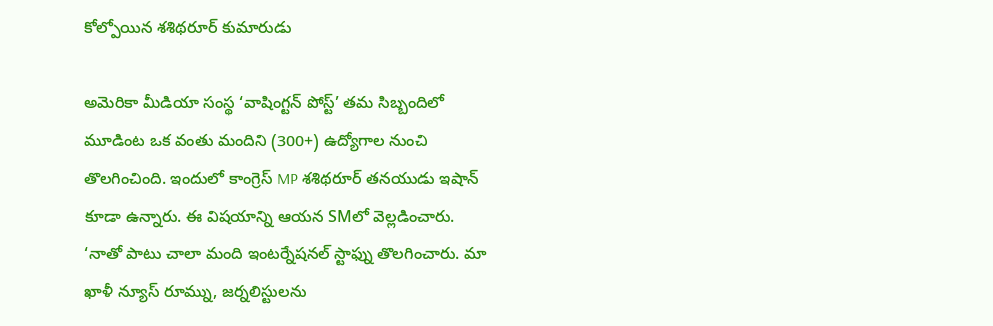కోల్పోయిన శశిథరూర్ కుమారుడు

అమెరికా మీడియా సంస్థ ‘వాషింగ్టన్ పోస్ట్’ తమ సిబ్బందిలో మూడింట ఒక వంతు మందిని (300+) ఉద్యోగాల నుంచి తొలగించింది. ఇందులో కాంగ్రెస్ MP శశిథరూర్ తనయుడు ఇషాన్ కూడా ఉన్నారు. ఈ విషయాన్ని ఆయన SMలో వెల్లడించారు. ‘నాతో పాటు చాలా మంది ఇంటర్నేషనల్ స్టాఫ్ను తొలగించారు. మా ఖాళీ న్యూస్ రూమ్ను, జర్నలిస్టులను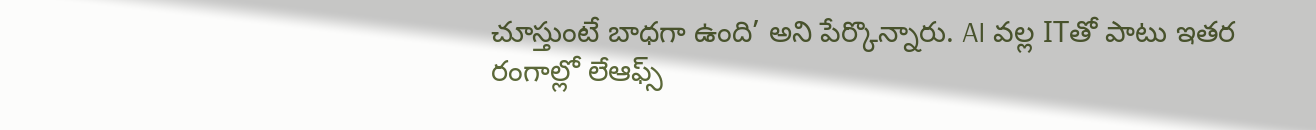చూస్తుంటే బాధగా ఉంది’ అని పేర్కొన్నారు. AI వల్ల ITతో పాటు ఇతర రంగాల్లో లేఆఫ్స్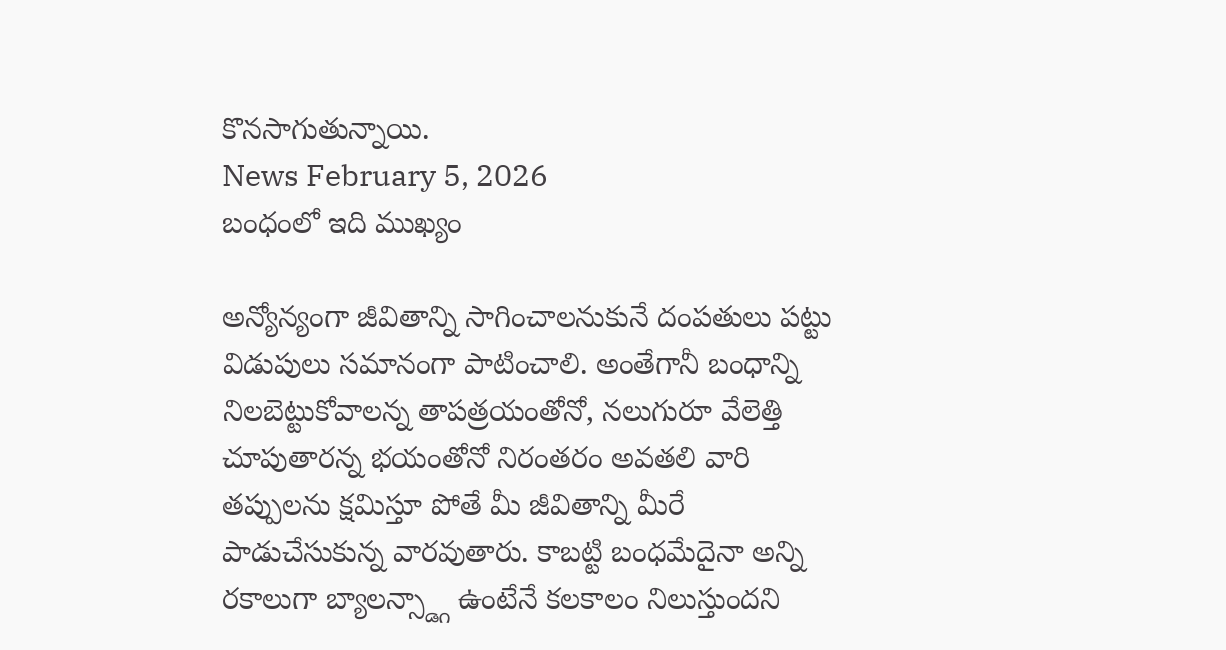కొనసాగుతున్నాయి.
News February 5, 2026
బంధంలో ఇది ముఖ్యం

అన్యోన్యంగా జీవితాన్ని సాగించాలనుకునే దంపతులు పట్టు విడుపులు సమానంగా పాటించాలి. అంతేగానీ బంధాన్ని నిలబెట్టుకోవాలన్న తాపత్రయంతోనో, నలుగురూ వేలెత్తి చూపుతారన్న భయంతోనో నిరంతరం అవతలి వారి తప్పులను క్షమిస్తూ పోతే మీ జీవితాన్ని మీరే పాడుచేసుకున్న వారవుతారు. కాబట్టి బంధమేదైనా అన్ని రకాలుగా బ్యాలన్స్డ్గా ఉంటేనే కలకాలం నిలుస్తుందని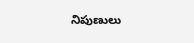నిపుణులు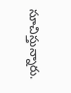సూచిస్తున్నారు.